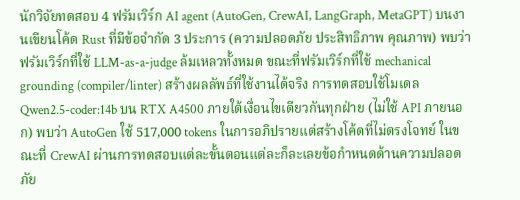นักวิจัยทดสอบ 4 ฟรัมเวิร์ก AI agent (AutoGen, CrewAI, LangGraph, MetaGPT) บนงานเขียนโค้ด Rust ที่มีข้อจำกัด 3 ประการ (ความปลอดภัย ประสิทธิภาพ คุณภาพ) พบว่าฟรัมเวิร์กที่ใช้ LLM-as-a-judge ล้มเหลวทั้งหมด ขณะที่ฟรัมเวิร์กที่ใช้ mechanical grounding (compiler/linter) สร้างผลลัพธ์ที่ใช้งานได้จริง การทดสอบใช้โมเดล Qwen2.5-coder:14b บน RTX A4500 ภายใต้เงื่อนไขเดียวกันทุกฝ่าย (ไม่ใช้ API ภายนอก) พบว่า AutoGen ใช้ 517,000 tokens ในการอภิปรายแต่สร้างโค้ดที่ไม่ตรงโจทย์ ในขณะที่ CrewAI ผ่านการทดสอบแต่ละขั้นตอนแต่ละก็ละเลยข้อกำหนดด้านความปลอดภัย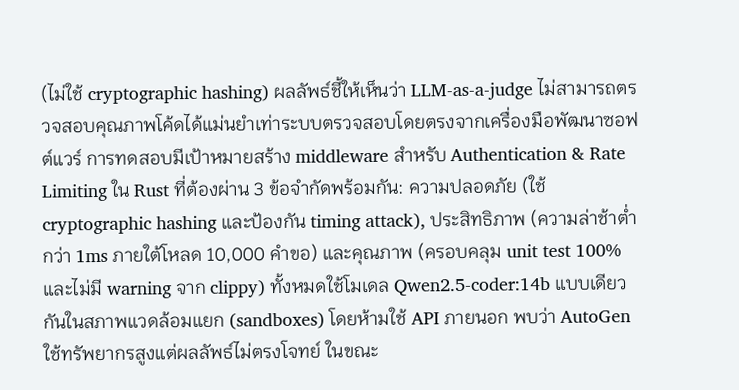(ไม่ใช้ cryptographic hashing) ผลลัพธ์ชี้ให้เห็นว่า LLM-as-a-judge ไม่สามารถตรวจสอบคุณภาพโค้ดได้แม่นยำเท่าระบบตรวจสอบโดยตรงจากเครื่องมือพัฒนาซอฟต์แวร์ การทดสอบมีเป้าหมายสร้าง middleware สำหรับ Authentication & Rate Limiting ใน Rust ที่ต้องผ่าน 3 ข้อจำกัดพร้อมกัน: ความปลอดภัย (ใช้ cryptographic hashing และป้องกัน timing attack), ประสิทธิภาพ (ความล่าช้าต่ำกว่า 1ms ภายใต้โหลด 10,000 คำขอ) และคุณภาพ (ครอบคลุม unit test 100% และไม่มี warning จาก clippy) ทั้งหมดใช้โมเดล Qwen2.5-coder:14b แบบเดียวกันในสภาพแวดล้อมแยก (sandboxes) โดยห้ามใช้ API ภายนอก พบว่า AutoGen ใช้ทรัพยากรสูงแต่ผลลัพธ์ไม่ตรงโจทย์ ในขณะ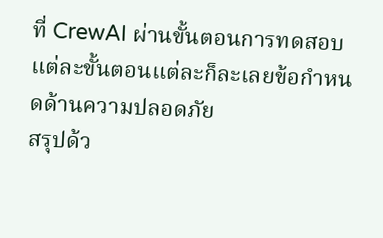ที่ CrewAI ผ่านขั้นตอนการทดสอบแต่ละขั้นตอนแต่ละก็ละเลยข้อกำหนดด้านความปลอดภัย
สรุปด้ว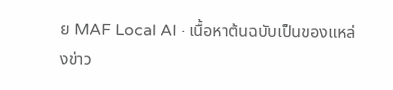ย MAF Local AI · เนื้อหาต้นฉบับเป็นของแหล่งข่าว